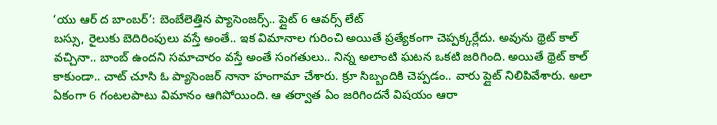‘యు ఆర్ ద బాంబర్’: బెంబేలెత్తిన ప్యాసెంజర్స్.. ప్లైట్ 6 ఆవర్స్ లేట్
బస్సు, రైలుకు బెదిరింపులు వస్తే అంతే.. ఇక విమానాల గురించి అయితే ప్రత్యేకంగా చెప్పక్కర్లేదు. అవును థ్రెట్ కాల్ వచ్చినా.. బాంబ్ ఉందని సమాచారం వస్తే అంతే సంగతులు.. నిన్న అలాంటి ఘటన ఒకటి జరిగింది. అయితే థ్రెట్ కాల్ కాకుండా.. చాట్ చూసి ఓ ప్యాసెంజర్ నానా హంగామా చేశారు. క్రూ సిబ్బందికి చెప్పడం.. వారు ప్లైట్ నిలిపివేశారు. అలా ఏకంగా 6 గంటలపాటు విమానం ఆగిపోయింది. ఆ తర్వాత ఏం జరిగిందనే విషయం ఆరా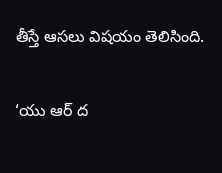తీస్తే ఆసలు విషయం తెలిసింది.

‘యు ఆర్ ద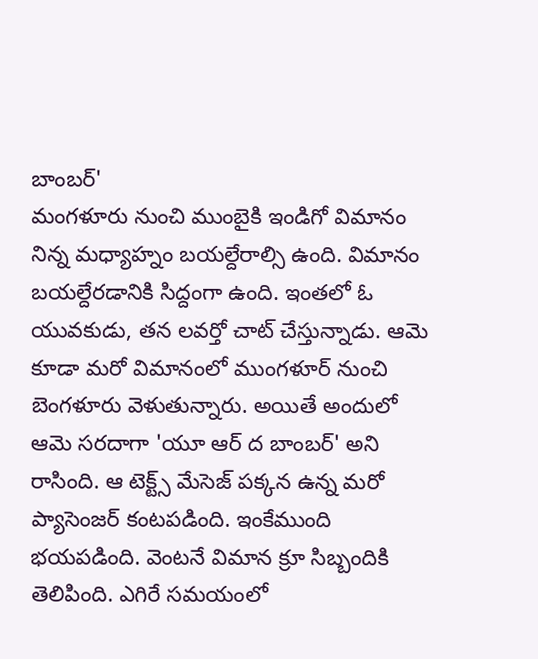బాంబర్'
మంగళూరు నుంచి ముంబైకి ఇండిగో విమానం నిన్న మధ్యాహ్నం బయల్దేరాల్సి ఉంది. విమానం బయల్దేరడానికి సిద్దంగా ఉంది. ఇంతలో ఓ యువకుడు, తన లవర్తో చాట్ చేస్తున్నాడు. ఆమె కూడా మరో విమానంలో ముంగళూర్ నుంచి బెంగళూరు వెళుతున్నారు. అయితే అందులో ఆమె సరదాగా 'యూ ఆర్ ద బాంబర్' అని రాసింది. ఆ టెక్ట్స్ మేసెజ్ పక్కన ఉన్న మరో ప్యాసెంజర్ కంటపడింది. ఇంకేముంది భయపడింది. వెంటనే విమాన క్రూ సిబ్బందికి తెలిపింది. ఎగిరే సమయంలో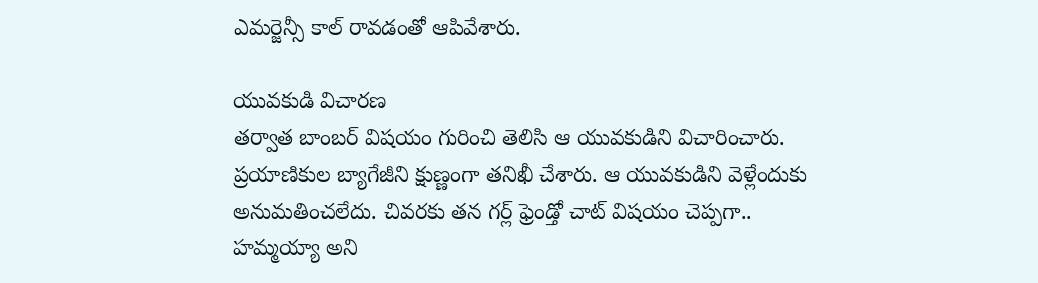ఎమర్జెన్సీ కాల్ రావడంతో ఆపివేశారు.

యువకుడి విచారణ
తర్వాత బాంబర్ విషయం గురించి తెలిసి ఆ యువకుడిని విచారించారు. ప్రయాణికుల బ్యాగేజీని క్షుణ్ణంగా తనిఖీ చేశారు. ఆ యువకుడిని వెళ్లేందుకు అనుమతించలేదు. చివరకు తన గర్ల్ ఫ్రెండ్తో చాట్ విషయం చెప్పగా.. హమ్మయ్యా అని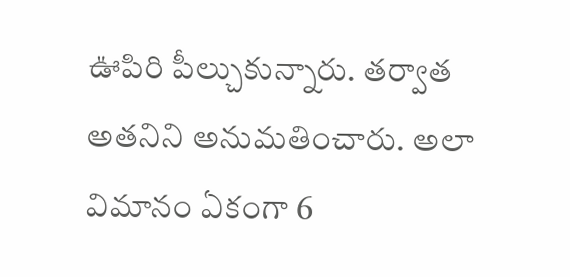ఊపిరి పీల్చుకున్నారు. తర్వాత అతనిని అనుమతించారు. అలా విమానం ఏకంగా 6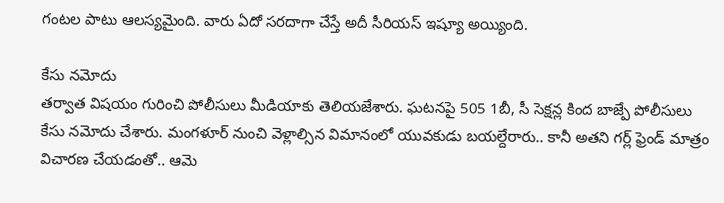గంటల పాటు ఆలస్యమైంది. వారు ఏదో సరదాగా చేస్తే అదీ సీరియస్ ఇష్యూ అయ్యింది.

కేసు నమోదు
తర్వాత విషయం గురించి పోలీసులు మీడియాకు తెలియజేశారు. ఘటనపై 505 1బీ, సీ సెక్షన్ల కింద బాజ్పే పోలీసులు కేసు నమోదు చేశారు. మంగళూర్ నుంచి వెళ్లాల్సిన విమానంలో యువకుడు బయల్దేరారు.. కానీ అతని గర్ల్ ఫ్రెండ్ మాత్రం విచారణ చేయడంతో.. ఆమె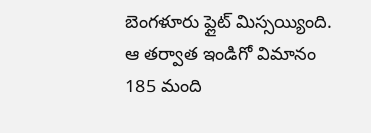బెంగళూరు ప్లైట్ మిస్సయ్యింది. ఆ తర్వాత ఇండిగో విమానం 185 మంది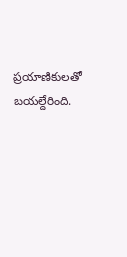ప్రయాణికులతో బయల్దేరింది.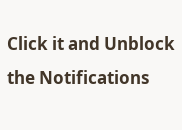Click it and Unblock the Notifications